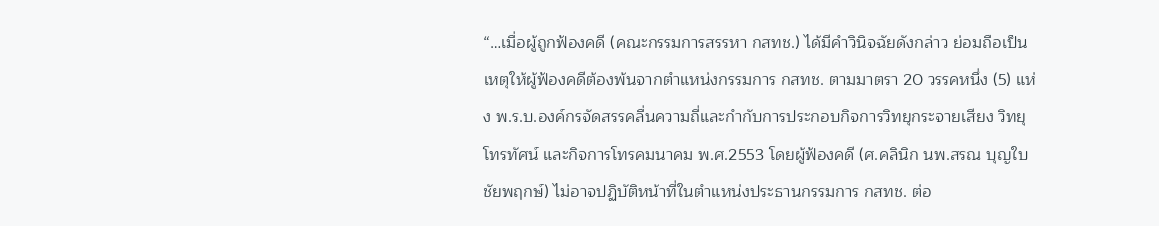“…เมื่อผู้ถูกฟ้องคดี (คณะกรรมการสรรหา กสทช.) ได้มีคำวินิจฉัยดังกล่าว ย่อมถือเป็นเหตุให้ผู้ฟ้องคดีต้องพ้นจากตำแหน่งกรรมการ กสทช. ตามมาตรา 20 วรรคหนึ่ง (5) แห่ง พ.ร.บ.องค์กรจัดสรรคลื่นความถี่และกำกับการประกอบกิจการวิทยุกระจายเสียง วิทยุโทรทัศน์ และกิจการโทรคมนาคม พ.ศ.2553 โดยผู้ฟ้องคดี (ศ.คลินิก นพ.สรณ บุญใบชัยพฤกษ์) ไม่อาจปฏิบัติหน้าที่ในตำแหน่งประธานกรรมการ กสทช. ต่อ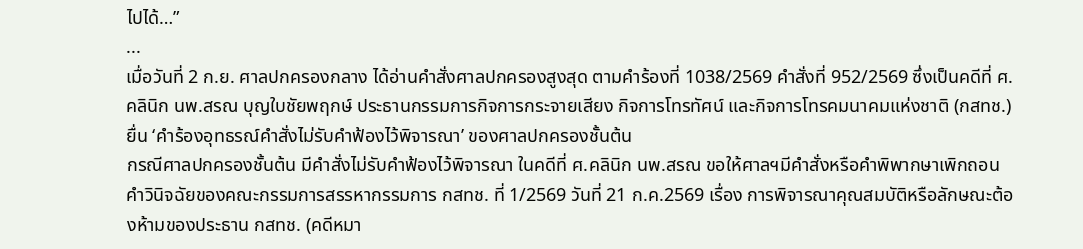ไปได้…”
...
เมื่อวันที่ 2 ก.ย. ศาลปกครองกลาง ได้อ่านคำสั่งศาลปกครองสูงสุด ตามคำร้องที่ 1038/2569 คำสั่งที่ 952/2569 ซึ่งเป็นคดีที่ ศ.คลินิก นพ.สรณ บุญใบชัยพฤกษ์ ประธานกรรมการกิจการกระจายเสียง กิจการโทรทัศน์ และกิจการโทรคมนาคมแห่งชาติ (กสทช.) ยื่น ‘คำร้องอุทธรณ์คำสั่งไม่รับคำฟ้องไว้พิจารณา’ ของศาลปกครองชั้นต้น
กรณีศาลปกครองชั้นต้น มีคำสั่งไม่รับคำฟ้องไว้พิจารณา ในคดีที่ ศ.คลินิก นพ.สรณ ขอให้ศาลฯมีคำสั่งหรือคำพิพากษาเพิกถอนคำวินิจฉัยของคณะกรรมการสรรหากรรมการ กสทช. ที่ 1/2569 วันที่ 21 ก.ค.2569 เรื่อง การพิจารณาคุณสมบัติหรือลักษณะต้องห้ามของประธาน กสทช. (คดีหมา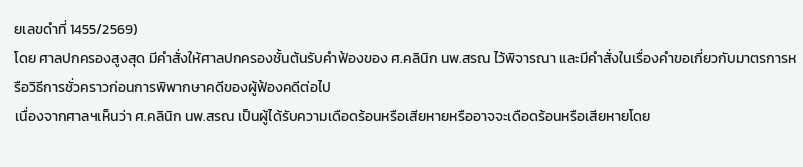ยเลขดำที่ 1455/2569)
โดย ศาลปกครองสูงสุด มีคำสั่งให้ศาลปกครองชั้นต้นรับคำฟ้องของ ศ.คลินิก นพ.สรณ ไว้พิจารณา และมีคำสั่งในเรื่องคำขอเกี่ยวกับมาตรการหรือวิธีการชั่วคราวก่อนการพิพากษาคดีของผู้ฟ้องคดีต่อไป
เนื่องจากศาลฯเห็นว่า ศ.คลินิก นพ.สรณ เป็นผู้ได้รับความเดือดร้อนหรือเสียหายหรืออาจจะเดือดร้อนหรือเสียหายโดย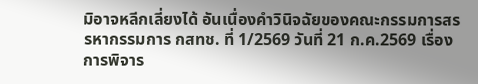มิอาจหลีกเลี่ยงได้ อันเนื่องคำวินิจฉัยของคณะกรรมการสรรหากรรมการ กสทช. ที่ 1/2569 วันที่ 21 ก.ค.2569 เรื่อง การพิจาร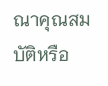ณาคุณสมบัติหรือ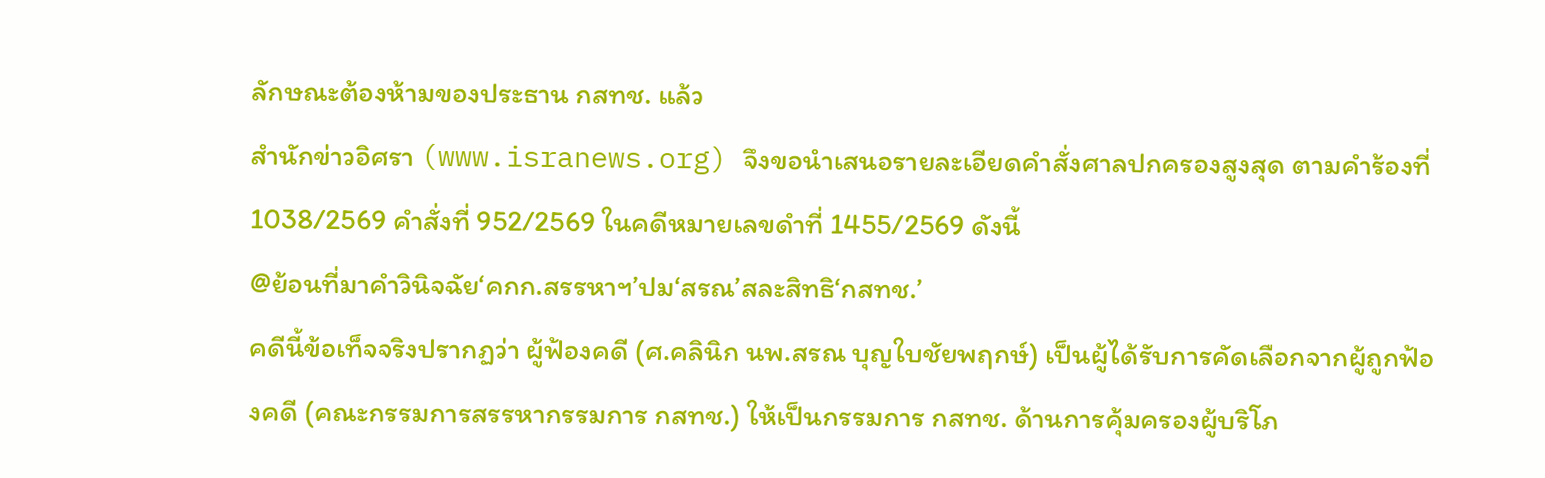ลักษณะต้องห้ามของประธาน กสทช. แล้ว
สำนักข่าวอิศรา (www.isranews.org) จึงขอนำเสนอรายละเอียดคำสั่งศาลปกครองสูงสุด ตามคำร้องที่ 1038/2569 คำสั่งที่ 952/2569 ในคดีหมายเลขดำที่ 1455/2569 ดังนี้
@ย้อนที่มาคำวินิจฉัย‘คกก.สรรหาฯ’ปม‘สรณ’สละสิทธิ‘กสทช.’
คดีนี้ข้อเท็จจริงปรากฏว่า ผู้ฟ้องคดี (ศ.คลินิก นพ.สรณ บุญใบชัยพฤกษ์) เป็นผู้ได้รับการคัดเลือกจากผู้ถูกฟ้องคดี (คณะกรรมการสรรหากรรมการ กสทช.) ให้เป็นกรรมการ กสทช. ด้านการคุ้มครองผู้บริโภ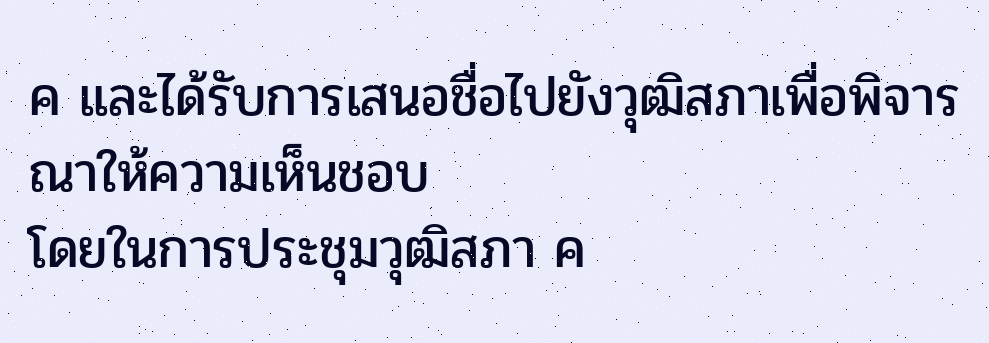ค และได้รับการเสนอชื่อไปยังวุฒิสภาเพื่อพิจารณาให้ความเห็นชอบ
โดยในการประชุมวุฒิสภา ค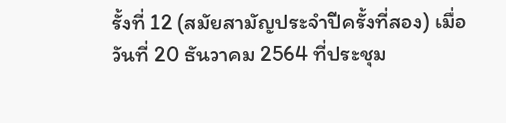รั้งที่ 12 (สมัยสามัญประจำปีครั้งที่สอง) เมื่อวันที่ 20 ธันวาคม 2564 ที่ประชุม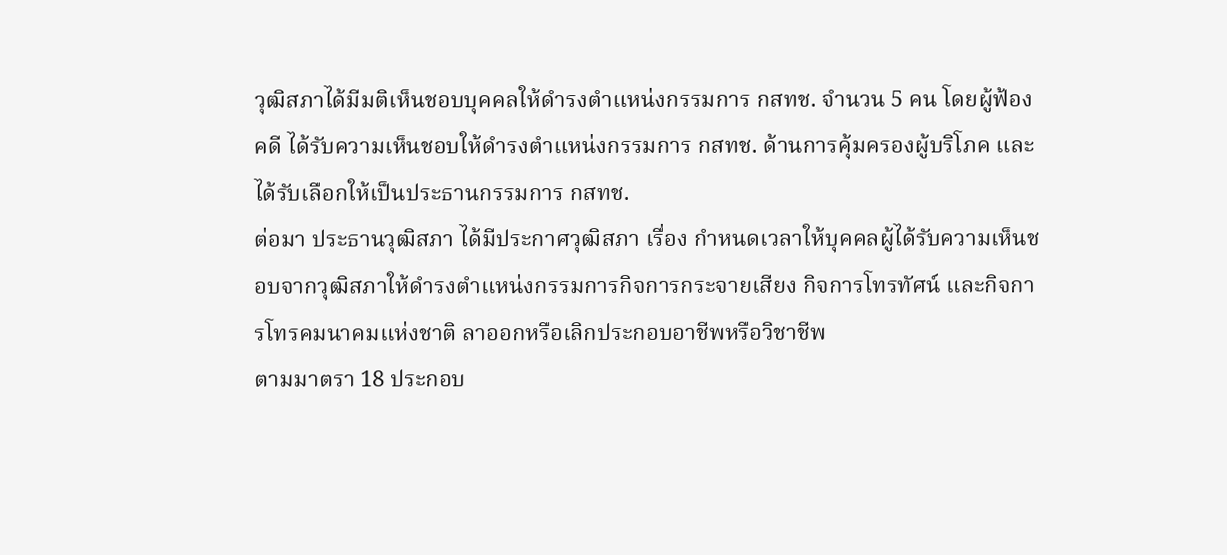วุฒิสภาได้มีมติเห็นชอบบุคคลให้ดำรงตำแหน่งกรรมการ กสทช. จำนวน 5 คน โดยผู้ฟ้องคดี ได้รับความเห็นชอบให้ดำรงตำแหน่งกรรมการ กสทช. ด้านการคุ้มครองผู้บริโภค และได้รับเลือกให้เป็นประธานกรรมการ กสทช.
ต่อมา ประธานวุฒิสภา ได้มีประกาศวุฒิสภา เรื่อง กำหนดเวลาให้บุคคลผู้ได้รับความเห็นชอบจากวุฒิสภาให้ดำรงตำแหน่งกรรมการกิจการกระจายเสียง กิจการโทรทัศน์ และกิจการโทรคมนาคมแห่งชาติ ลาออกหรือเลิกประกอบอาชีพหรือวิชาชีพ
ตามมาตรา 18 ประกอบ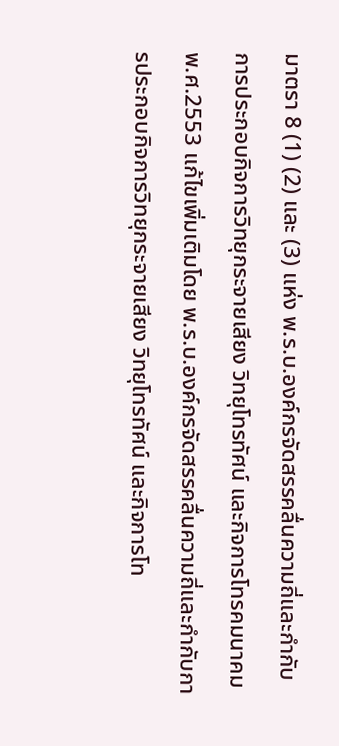มาตรา 8 (1) (2) และ (3) แห่ง พ.ร.บ.องค์กรจัดสรรคลื่นความถี่และกำกับการประกอบกิจการวิทยุกระจายเสียง วิทยุโทรทัศน์ และกิจการโทรคมนาคม พ.ศ.2553 แก้ไขเพิ่มเติมโดย พ.ร.บ.องค์กรจัดสรรคลื่นความถี่และกำกับการประกอบกิจการวิทยุกระจายเสียง วิทยุโทรทัศน์ และกิจการโท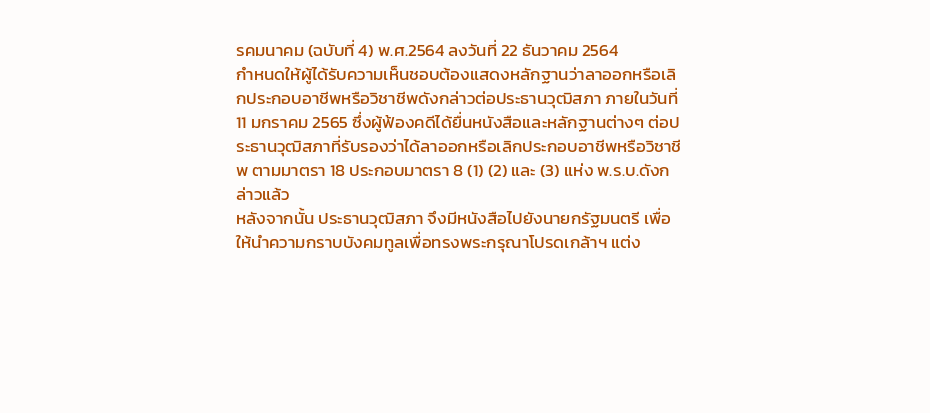รคมนาคม (ฉบับที่ 4) พ.ศ.2564 ลงวันที่ 22 ธันวาคม 2564
กำหนดให้ผู้ได้รับความเห็นชอบต้องแสดงหลักฐานว่าลาออกหรือเลิกประกอบอาชีพหรือวิชาชีพดังกล่าวต่อประธานวุฒิสภา ภายในวันที่ 11 มกราคม 2565 ซึ่งผู้ฟ้องคดีได้ยื่นหนังสือและหลักฐานต่างๆ ต่อประธานวุฒิสภาที่รับรองว่าได้ลาออกหรือเลิกประกอบอาชีพหรือวิชาชีพ ตามมาตรา 18 ประกอบมาตรา 8 (1) (2) และ (3) แห่ง พ.ร.บ.ดังกล่าวแล้ว
หลังจากนั้น ประธานวุฒิสภา จึงมีหนังสือไปยังนายกรัฐมนตรี เพื่อให้นำความกราบบังคมทูลเพื่อทรงพระกรุณาโปรดเกล้าฯ แต่ง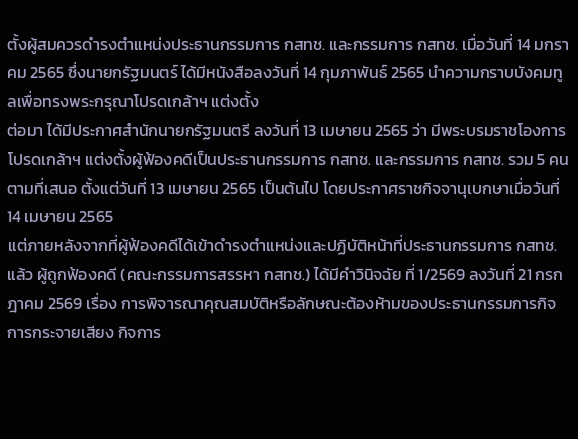ตั้งผู้สมควรดำรงตำแหน่งประธานกรรมการ กสทช. และกรรมการ กสทช. เมื่อวันที่ 14 มกราคม 2565 ซึ่งนายกรัฐมนตร์ ได้มีหนังสือลงวันที่ 14 กุมภาพันธ์ 2565 นำความกราบบังคมทูลเพื่อทรงพระกรุณาโปรดเกล้าฯ แต่งตั้ง
ต่อมา ได้มีประกาศสำนักนายกรัฐมนตรี ลงวันที่ 13 เมษายน 2565 ว่า มีพระบรมราชโองการโปรดเกล้าฯ แต่งตั้งผู้ฟ้องคดีเป็นประธานกรรมการ กสทช. และกรรมการ กสทช. รวม 5 คน ตามที่เสนอ ตั้งแต่วันที่ 13 เมษายน 2565 เป็นต้นไป โดยประกาศราชกิจจานุเบกษาเมื่อวันที่ 14 เมษายน 2565
แต่ภายหลังจากที่ผู้ฟ้องคดีได้เข้าดำรงตำแหน่งและปฏิบัติหน้าที่ประธานกรรมการ กสทช. แล้ว ผู้ถูกฟ้องคดี (คณะกรรมการสรรหา กสทช.) ได้มีคำวินิจฉัย ที่ 1/2569 ลงวันที่ 21 กรกฎาคม 2569 เรื่อง การพิจารณาคุณสมบัติหรือลักษณะต้องห้ามของประธานกรรมการกิจการกระจายเสียง กิจการ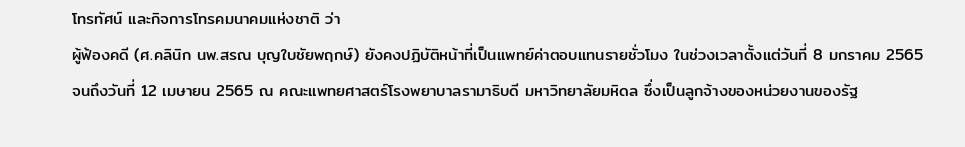โทรทัศน์ และกิจการโทรคมนาคมแห่งชาติ ว่า
ผู้ฟ้องคดี (ศ.คลินิก นพ.สรณ บุญใบชัยพฤกษ์) ยังคงปฏิบัติหน้าที่เป็นแพทย์ค่าตอบแทนรายชั่วโมง ในช่วงเวลาตั้งแต่วันที่ 8 มกราคม 2565 จนถึงวันที่ 12 เมษายน 2565 ณ คณะแพทยศาสตร์โรงพยาบาลรามาธิบดี มหาวิทยาลัยมหิดล ซึ่งเป็นลูกจ้างของหน่วยงานของรัฐ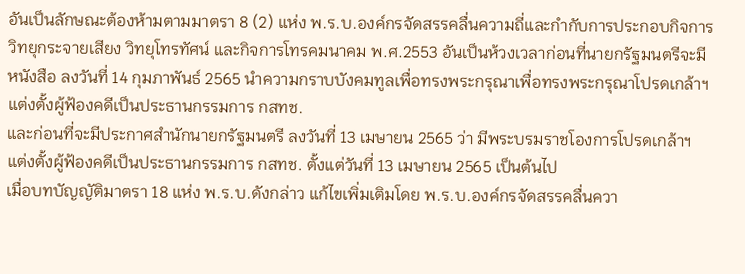อันเป็นลักษณะต้องห้ามตามมาตรา 8 (2) แห่ง พ.ร.บ.องค์กรจัดสรรคลื่นความถี่และกำกับการประกอบกิจการวิทยุกระจายเสียง วิทยุโทรทัศน์ และกิจการโทรคมนาคม พ.ศ.2553 อันเป็นห้วงเวลาก่อนที่นายกรัฐมนตรีจะมีหนังสือ ลงวันที่ 14 กุมภาพันธ์ 2565 นำความกราบบังคมทูลเพื่อทรงพระกรุณาเพื่อทรงพระกรุณาโปรดเกล้าฯ แต่งตั้งผู้ฟ้องคดีเป็นประธานกรรมการ กสทช.
และก่อนที่จะมีประกาศสำนักนายกรัฐมนตรี ลงวันที่ 13 เมษายน 2565 ว่า มีพระบรมราชโองการโปรดเกล้าฯ แต่งตั้งผู้ฟ้องคดีเป็นประธานกรรมการ กสทช. ตั้งแต่วันที่ 13 เมษายน 2565 เป็นต้นไป
เมื่อบทบัญญัติมาตรา 18 แห่ง พ.ร.บ.ดังกล่าว แก้ไขเพิ่มเติมโดย พ.ร.บ.องค์กรจัดสรรคลื่นควา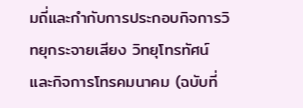มถี่และกำกับการประกอบกิจการวิทยุกระจายเสียง วิทยุโทรทัศน์ และกิจการโทรคมนาคม (ฉบับที่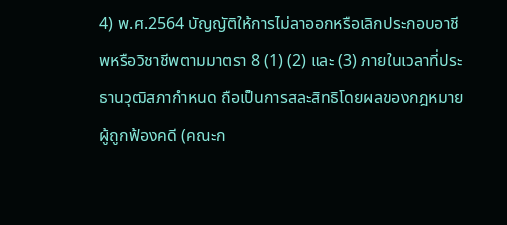4) พ.ศ.2564 บัญญัติให้การไม่ลาออกหรือเลิกประกอบอาชีพหรือวิชาชีพตามมาตรา 8 (1) (2) และ (3) ภายในเวลาที่ประธานวุฒิสภากำหนด ถือเป็นการสละสิทธิโดยผลของกฎหมาย
ผู้ถูกฟ้องคดี (คณะก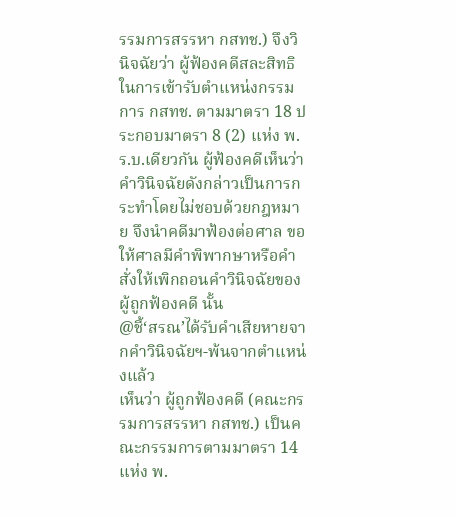รรมการสรรหา กสทช.) จึงวินิจฉัยว่า ผู้ฟ้องคดีสละสิทธิในการเข้ารับตำแหน่งกรรมการ กสทช. ตามมาตรา 18 ประกอบมาตรา 8 (2) แห่ง พ.ร.บ.เดียวกัน ผู้ฟ้องคดีเห็นว่าคำวินิจฉัยดังกล่าวเป็นการกระทำโดยไม่ชอบด้วยกฎหมาย จึงนำคดีมาฟ้องต่อศาล ขอให้ศาลมีคำพิพากษาหรือคำสั่งให้เพิกถอนคำวินิจฉัยของผู้ถูกฟ้องคดี นั้น
@ชี้‘สรณ’ได้รับคำเสียหายจากคำวินิจฉัยฯ-พ้นจากตำแหน่งแล้ว
เห็นว่า ผู้ถูกฟ้องคดี (คณะกรรมการสรรหา กสทช.) เป็นคณะกรรมการตามมาตรา 14 แห่ง พ.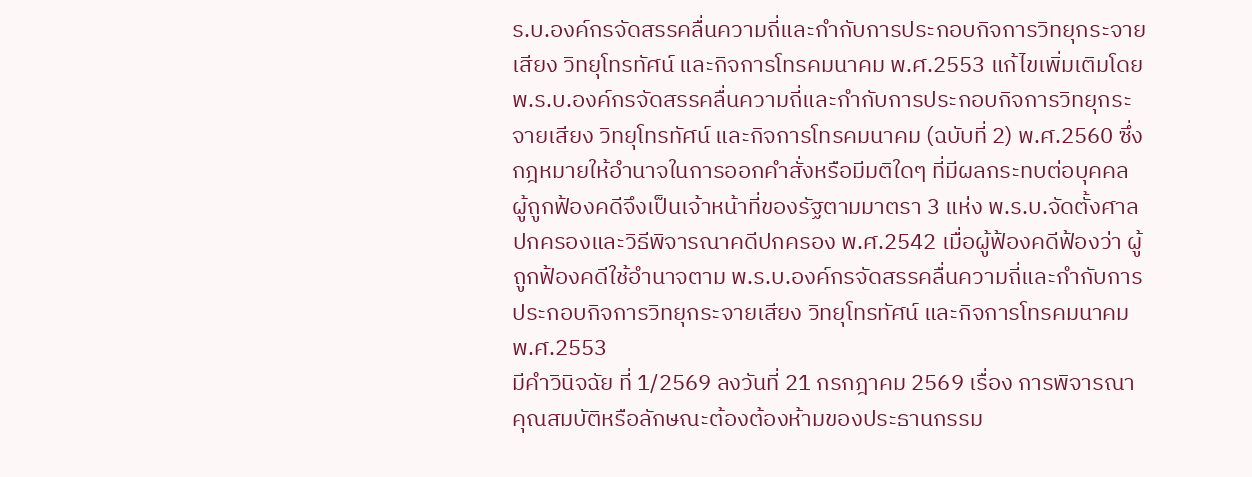ร.บ.องค์กรจัดสรรคลื่นความถี่และกำกับการประกอบกิจการวิทยุกระจายเสียง วิทยุโทรทัศน์ และกิจการโทรคมนาคม พ.ศ.2553 แก้ไขเพิ่มเติมโดย พ.ร.บ.องค์กรจัดสรรคลื่นความถี่และกำกับการประกอบกิจการวิทยุกระจายเสียง วิทยุโทรทัศน์ และกิจการโทรคมนาคม (ฉบับที่ 2) พ.ศ.2560 ซึ่งกฎหมายให้อำนาจในการออกคำสั่งหรือมีมติใดๆ ที่มีผลกระทบต่อบุคคล
ผู้ถูกฟ้องคดีจึงเป็นเจ้าหน้าที่ของรัฐตามมาตรา 3 แห่ง พ.ร.บ.จัดตั้งศาลปกครองและวิธีพิจารณาคดีปกครอง พ.ศ.2542 เมื่อผู้ฟ้องคดีฟ้องว่า ผู้ถูกฟ้องคดีใช้อำนาจตาม พ.ร.บ.องค์กรจัดสรรคลื่นความถี่และกำกับการประกอบกิจการวิทยุกระจายเสียง วิทยุโทรทัศน์ และกิจการโทรคมนาคม พ.ศ.2553
มีคำวินิจฉัย ที่ 1/2569 ลงวันที่ 21 กรกฎาคม 2569 เรื่อง การพิจารณาคุณสมบัติหรือลักษณะต้องต้องห้ามของประธานกรรม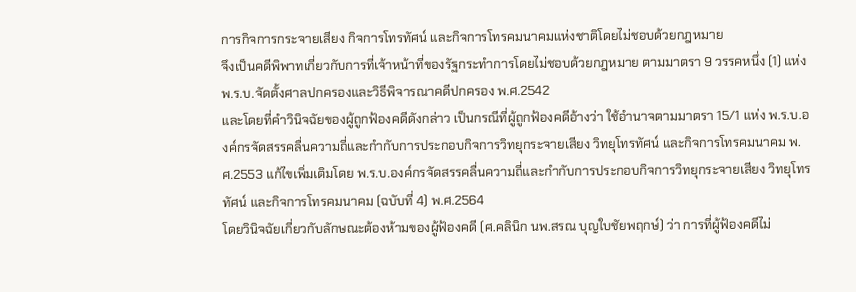การกิจการกระจายเสียง กิจการโทรทัศน์ และกิจการโทรคมนาคมแห่งชาติโดยไม่ชอบด้วยกฎหมาย
จึงเป็นคดีพิพาทเกี่ยวกับการที่เจ้าหน้าที่ของรัฐกระทำการโดยไม่ชอบด้วยกฎหมาย ตามมาตรา 9 วรรคหนึ่ง (1) แห่ง พ.ร.บ.จัดตั้งศาลปกครองและวิธีพิจารณาคดีปกครอง พ.ศ.2542
และโดยที่คำวินิจฉัยของผู้ถูกฟ้องคดีดังกล่าว เป็นกรณีที่ผู้ถูกฟ้องคดีอ้างว่า ใช้อำนาจตามมาตรา 15/1 แห่ง พ.ร.บ.องค์กรจัดสรรคลื่นความถี่และกำกับการประกอบกิจการวิทยุกระจายเสียง วิทยุโทรทัศน์ และกิจการโทรคมนาคม พ.ศ.2553 แก้ไขเพิ่มเติมโดย พ.ร.บ.องค์กรจัดสรรคลื่นความถี่และกำกับการประกอบกิจการวิทยุกระจายเสียง วิทยุโทรทัศน์ และกิจการโทรคมนาคม (ฉบับที่ 4) พ.ศ.2564
โดยวินิจฉัยเกี่ยวกับลักษณะต้องห้ามของผู้ฟ้องคดี (ศ.คลินิก นพ.สรณ บุญใบชัยพฤกษ์) ว่า การที่ผู้ฟ้องคดีไม่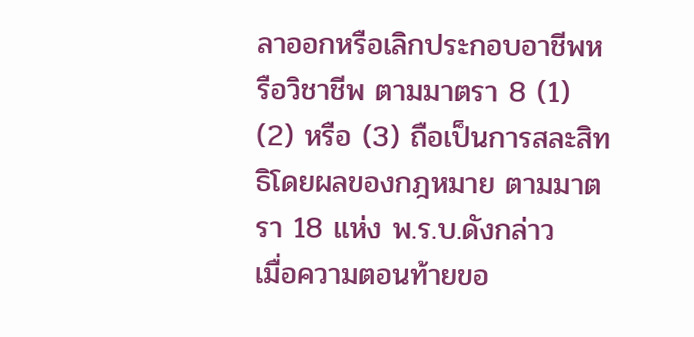ลาออกหรือเลิกประกอบอาชีพหรือวิชาชีพ ตามมาตรา 8 (1) (2) หรือ (3) ถือเป็นการสละสิทธิโดยผลของกฎหมาย ตามมาตรา 18 แห่ง พ.ร.บ.ดังกล่าว
เมื่อความตอนท้ายขอ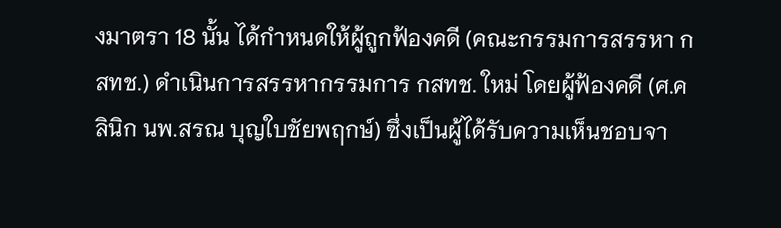งมาตรา 18 นั้น ได้กำหนดให้ผู้ถูกฟ้องคดี (คณะกรรมการสรรหา กสทช.) ดำเนินการสรรหากรรมการ กสทช. ใหม่ โดยผู้ฟ้องคดี (ศ.คลินิก นพ.สรณ บุญใบชัยพฤกษ์) ซึ่งเป็นผู้ได้รับความเห็นชอบจา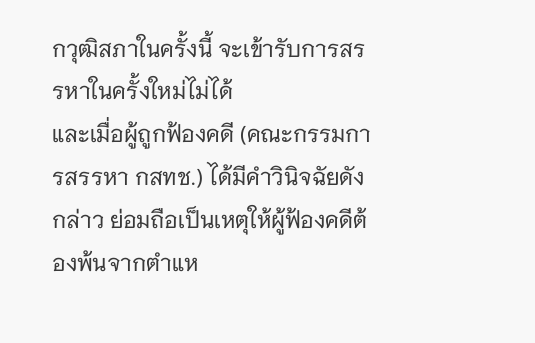กวุฒิสภาในครั้งนี้ จะเข้ารับการสรรหาในครั้งใหม่ไม่ได้
และเมื่อผู้ถูกฟ้องคดี (คณะกรรมการสรรหา กสทช.) ได้มีคำวินิจฉัยดังกล่าว ย่อมถือเป็นเหตุให้ผู้ฟ้องคดีต้องพ้นจากตำแห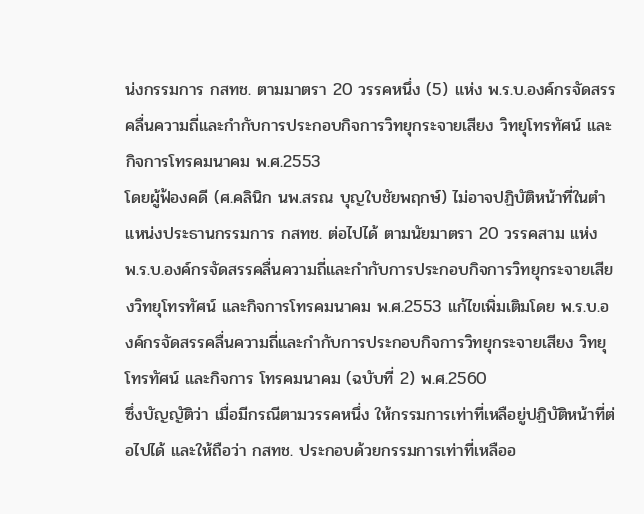น่งกรรมการ กสทช. ตามมาตรา 20 วรรคหนึ่ง (5) แห่ง พ.ร.บ.องค์กรจัดสรรคลื่นความถี่และกำกับการประกอบกิจการวิทยุกระจายเสียง วิทยุโทรทัศน์ และกิจการโทรคมนาคม พ.ศ.2553
โดยผู้ฟ้องคดี (ศ.คลินิก นพ.สรณ บุญใบชัยพฤกษ์) ไม่อาจปฏิบัติหน้าที่ในตำแหน่งประธานกรรมการ กสทช. ต่อไปได้ ตามนัยมาตรา 20 วรรคสาม แห่ง พ.ร.บ.องค์กรจัดสรรคลื่นความถี่และกำกับการประกอบกิจการวิทยุกระจายเสียงวิทยุโทรทัศน์ และกิจการโทรคมนาคม พ.ศ.2553 แก้ไขเพิ่มเติมโดย พ.ร.บ.องค์กรจัดสรรคลื่นความถี่และกำกับการประกอบกิจการวิทยุกระจายเสียง วิทยุโทรทัศน์ และกิจการ โทรคมนาคม (ฉบับที่ 2) พ.ศ.2560
ซึ่งบัญญัติว่า เมื่อมีกรณีตามวรรคหนึ่ง ให้กรรมการเท่าที่เหลือยู่ปฏิบัติหน้าที่ต่อไปได้ และให้ถือว่า กสทช. ประกอบด้วยกรรมการเท่าที่เหลืออ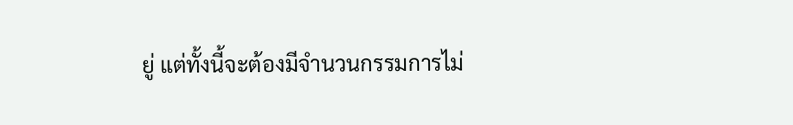ยู่ แต่ทั้งนี้จะต้องมีจำนวนกรรมการไม่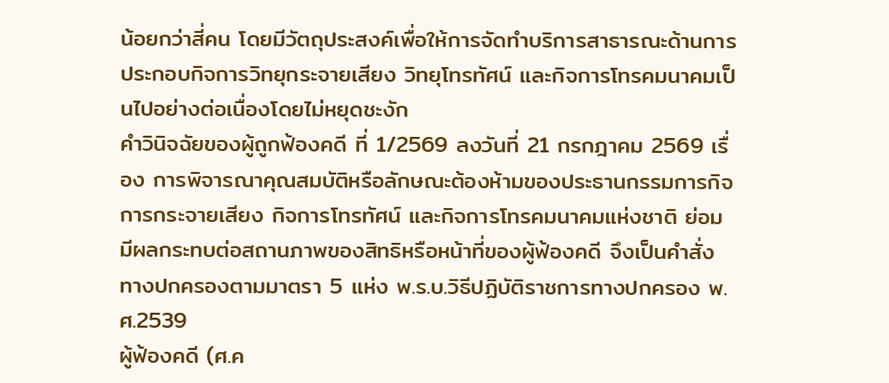น้อยกว่าสี่คน โดยมีวัตถุประสงค์เพื่อให้การจัดทำบริการสาธารณะด้านการประกอบกิจการวิทยุกระจายเสียง วิทยุโทรทัศน์ และกิจการโทรคมนาคมเป็นไปอย่างต่อเนื่องโดยไม่หยุดชะงัก
คำวินิจฉัยของผู้ถูกฟ้องคดี ที่ 1/2569 ลงวันที่ 21 กรกฎาคม 2569 เรื่อง การพิจารณาคุณสมบัติหรือลักษณะต้องห้ามของประธานกรรมการกิจการกระจายเสียง กิจการโทรทัศน์ และกิจการโทรคมนาคมแห่งชาติ ย่อมมีผลกระทบต่อสถานภาพของสิทธิหรือหน้าที่ของผู้ฟ้องคดี จึงเป็นคำสั่งทางปกครองตามมาตรา 5 แห่ง พ.ร.บ.วิธีปฏิบัติราชการทางปกครอง พ.ศ.2539
ผู้ฟ้องคดี (ศ.ค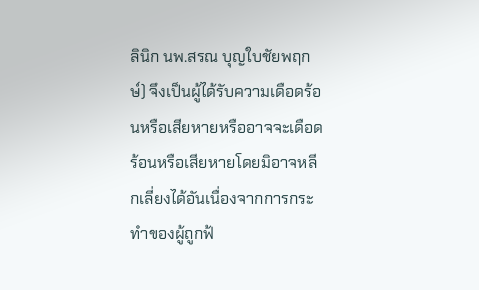ลินิก นพ.สรณ บุญใบชัยพฤกษ์) จึงเป็นผู้ได้รับความเดือดร้อนหรือเสียหายหรืออาจจะเดือดร้อนหรือเสียหายโดยมิอาจหลีกเลี่ยงได้อันเนื่องจากการกระทำของผู้ถูกฟ้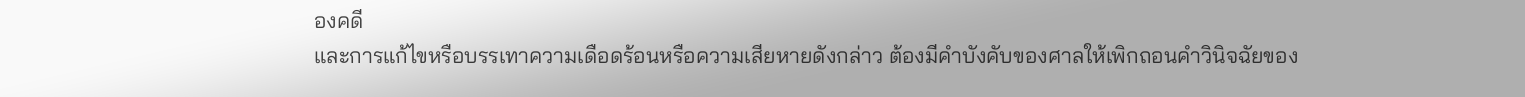องคดี
และการแก้ไขหรือบรรเทาความเดือดร้อนหรือความเสียหายดังกล่าว ต้องมีคำบังคับของศาลให้เพิกถอนคำวินิจฉัยของ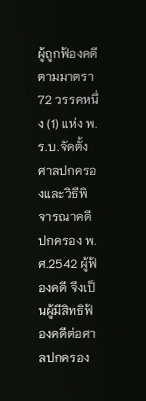ผู้ถูกฟ้องคดีตามมาตรา 72 วรรคหนึ่ง (1) แห่ง พ.ร.บ.จัดตั้งศาลปกครองและวิธีพิจารณาคดีปกครอง พ.ศ.2542 ผู้ฟ้องคดี จึงเป็นผู้มีสิทธิฟ้องคดีต่อศาลปกครอง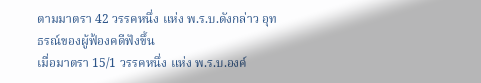ตามมาตรา 42 วรรคหนึ่ง แห่ง พ.ร.บ.ดังกล่าว อุทธรณ์ของผู้ฟ้องคดีฟังขึ้น
เมื่อมาตรา 15/1 วรรคหนึ่ง แห่ง พ.ร.บ.องค์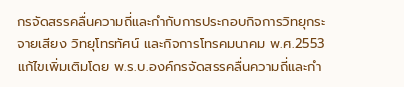กรจัดสรรคลื่นความถี่และกำกับการประกอบกิจการวิทยุกระจายเสียง วิทยุโทรทัศน์ และกิจการโทรคมนาคม พ.ศ.2553 แก้ไขเพิ่มเติมโดย พ.ร.บ.องค์กรจัดสรรคลื่นความถี่และกำ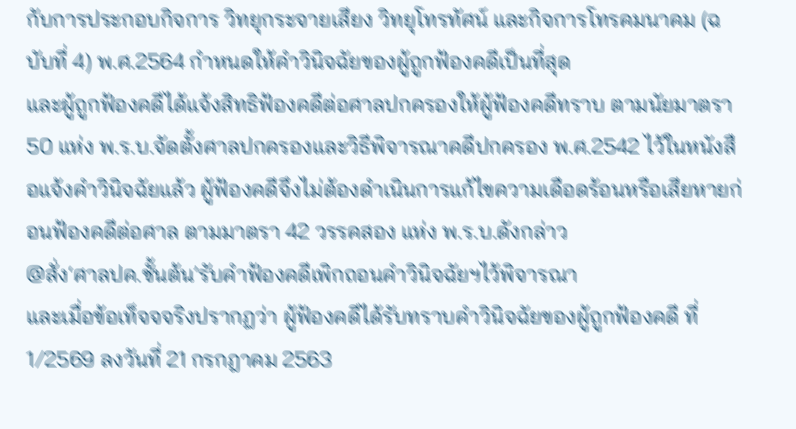กับการประกอบกิจการ วิทยุกระจายเสียง วิทยุโทรทัศน์ และกิจการโทรคมนาคม (ฉบับที่ 4) พ.ศ.2564 กำหนดให้คำวินิจฉัยของผู้ถูกฟ้องคดีเป็นที่สุด
และผู้ถูกฟ้องคดีได้แจ้งสิทธิฟ้องคดีต่อศาลปกครองให้ผู้ฟ้องคดีทราบ ตามนัยมาตรา 50 แห่ง พ.ร.บ.จัดตั้งศาลปกครองและวิธีพิจารณาคดีปกครอง พ.ศ.2542 ไว้ในหนังสือแจ้งคำวินิจฉัยแล้ว ผู้ฟ้องคดีจึงไม่ต้องดำเนินการแก้ไขความเดือดร้อนหรือเสียหายก่อนฟ้องคดีต่อศาล ตามมาตรา 42 วรรคสอง แห่ง พ.ร.บ.ดังกล่าว
@สั่ง‘ศาลปค.ชั้นต้น’รับคำฟ้องคดีเพิกถอนคำวินิจฉัยฯไว้พิจารณา
และเมื่อข้อเท็จจจริงปรากฏว่า ผู้ฟ้องคดีได้รับทราบคำวินิจฉัยของผู้ถูกฟ้องคดี ที่ 1/2569 ลงวันที่ 21 กรกฎาคม 2563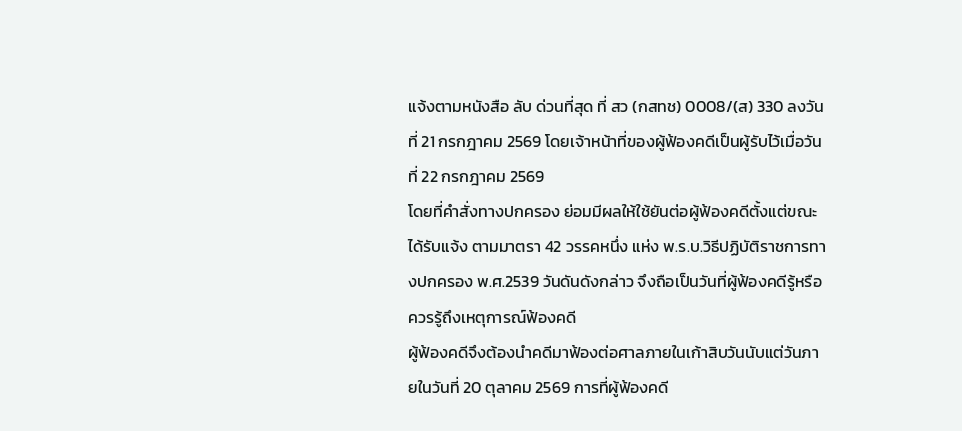แจ้งตามหนังสือ ลับ ด่วนที่สุด ที่ สว (กสทช) 0008/(ส) 330 ลงวันที่ 21 กรกฎาคม 2569 โดยเจ้าหน้าที่ของผู้ฟ้องคดีเป็นผู้รับไว้เมื่อวันที่ 22 กรกฎาคม 2569
โดยที่คำสั่งทางปกครอง ย่อมมีผลให้ใช้ยันต่อผู้ฟ้องคดีตั้งแต่ขณะได้รับแจ้ง ตามมาตรา 42 วรรคหนึ่ง แห่ง พ.ร.บ.วิธีปฏิบัติราชการทางปกครอง พ.ศ.2539 วันดันดังกล่าว จึงถือเป็นวันที่ผู้ฟ้องคดีรู้หรือควรรู้ถึงเหตุการณ์ฟ้องคดี
ผู้ฟ้องคดีจึงต้องนำคดีมาฟ้องต่อศาลภายในเก้าสิบวันนับแต่วันภายในวันที่ 20 ตุลาคม 2569 การที่ผู้ฟ้องคดี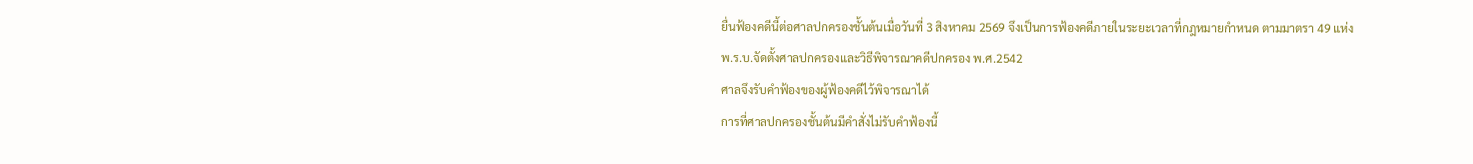ยื่นฟ้องคดีนี้ต่อศาลปกครองชั้นต้นเมื่อวันที่ 3 สิงหาคม 2569 จึงเป็นการฟ้องคดีภายในระยะเวลาที่กฎหมายกำหนด ตามมาตรา 49 แห่ง พ.ร.บ.จัดตั้งศาลปกครองและวิธีพิจารณาคดีปกครอง พ.ศ.2542
ศาลจึงรับคำฟ้องของผู้ฟ้องคดีไว้พิจารณาได้
การที่ศาลปกครองชั้นต้นมีคำสั่งไม่รับคำฟ้องนี้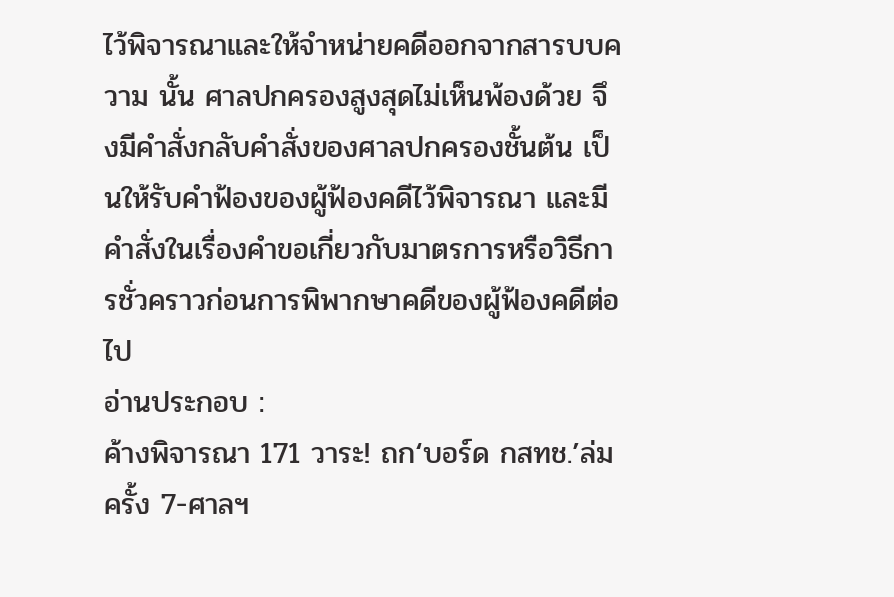ไว้พิจารณาและให้จำหน่ายคดีออกจากสารบบความ นั้น ศาลปกครองสูงสุดไม่เห็นพ้องด้วย จึงมีคำสั่งกลับคำสั่งของศาลปกครองชั้นต้น เป็นให้รับคำฟ้องของผู้ฟ้องคดีไว้พิจารณา และมีคำสั่งในเรื่องคำขอเกี่ยวกับมาตรการหรือวิธีการชั่วคราวก่อนการพิพากษาคดีของผู้ฟ้องคดีต่อไป
อ่านประกอบ :
ค้างพิจารณา 171 วาระ! ถก‘บอร์ด กสทช.’ล่มครั้ง 7-ศาลฯ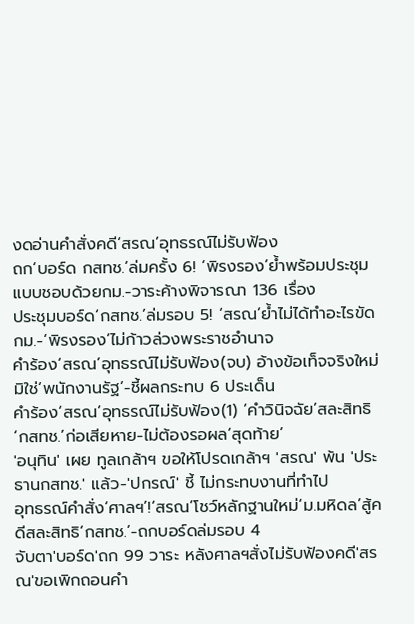งดอ่านคำสั่งคดี‘สรณ’อุทธรณ์ไม่รับฟ้อง
ถก‘บอร์ด กสทช.’ล่มครั้ง 6! ‘พิรงรอง’ย้ำพร้อมประชุมแบบชอบด้วยกม.-วาระค้างพิจารณา 136 เรื่อง
ประชุมบอร์ด‘กสทช.’ล่มรอบ 5! ‘สรณ’ย้ำไม่ได้ทำอะไรขัดกม.-‘พิรงรอง’ไม่ก้าวล่วงพระราชอำนาจ
คำร้อง‘สรณ’อุทธรณ์ไม่รับฟ้อง(จบ) อ้างข้อเท็จจริงใหม่มิใช่‘พนักงานรัฐ’-ชี้ผลกระทบ 6 ประเด็น
คำร้อง‘สรณ’อุทธรณ์ไม่รับฟ้อง(1) ‘คำวินิจฉัย’สละสิทธิ‘กสทช.’ก่อเสียหาย-ไม่ต้องรอผล‘สุดท้าย’
'อนุทิน' เผย ทูลเกล้าฯ ขอให้โปรดเกล้าฯ 'สรณ' พ้น 'ประธานกสทช.' แล้ว-'ปกรณ์' ชี้ ไม่กระทบงานที่ทำไป
อุทธรณ์คำสั่ง‘ศาลฯ’!‘สรณ’โชว์หลักฐานใหม่‘ม.มหิดล’สู้คดีสละสิทธิ‘กสทช.’-ถกบอร์ดล่มรอบ 4
จับตา'บอร์ด'ถก 99 วาระ หลังศาลฯสั่งไม่รับฟ้องคดี'สรณ'ขอเพิกถอนคำ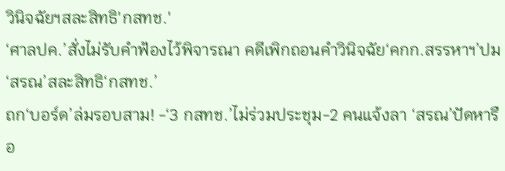วินิจฉัยฯสละสิทธิ'กสทช.'
‘ศาลปค.’สั่งไม่รับคำฟ้องไว้พิจารณา คดีเพิกถอนคำวินิจฉัย‘คกก.สรรหาฯ’ปม‘สรณ’สละสิทธิ‘กสทช.’
ถก‘บอร์ด’ล่มรอบสาม! -‘3 กสทช.’ไม่ร่วมประชุม-2 คนแจ้งลา ‘สรณ’ปัดหารือ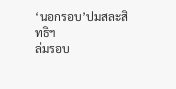‘นอกรอบ’ปมสละสิทธิฯ
ล่มรอบ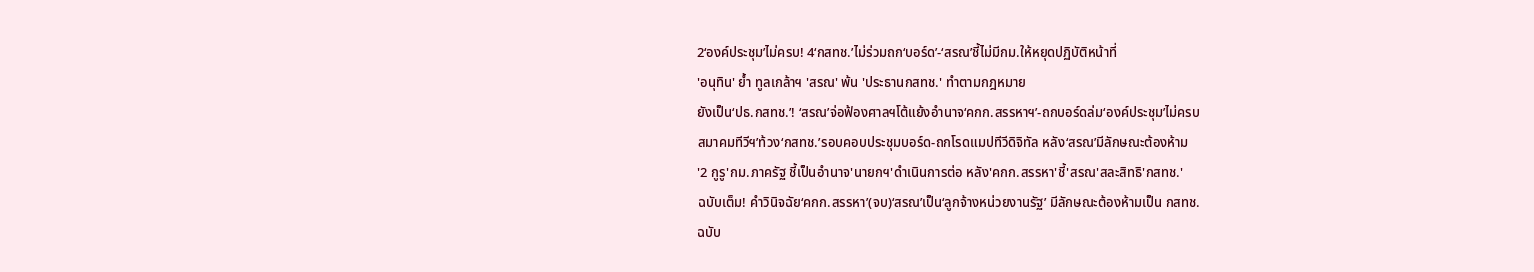2‘องค์ประชุม’ไม่ครบ! 4‘กสทช.’ไม่ร่วมถก‘บอร์ด’-‘สรณ’ชี้ไม่มีกม.ให้หยุดปฏิบัติหน้าที่
'อนุทิน' ย้ำ ทูลเกล้าฯ 'สรณ' พ้น 'ประธานกสทช.' ทำตามกฎหมาย
ยังเป็น‘ปธ.กสทช.’! ‘สรณ’จ่อฟ้องศาลฯโต้แย้งอำนาจ‘คกก.สรรหาฯ’-ถกบอร์ดล่ม‘องค์ประชุม’ไม่ครบ
สมาคมทีวีฯ’ท้วง‘กสทช.’รอบคอบประชุมบอร์ด-ถกโรดแมปทีวีดิจิทัล หลัง‘สรณ’มีลักษณะต้องห้าม
'2 กูรู'กม.ภาครัฐ ชี้เป็นอำนาจ'นายกฯ'ดำเนินการต่อ หลัง'คกก.สรรหา'ชี้'สรณ'สละสิทธิ'กสทช.'
ฉบับเต็ม! คำวินิจฉัย‘คกก.สรรหา’(จบ)‘สรณ’เป็น‘ลูกจ้างหน่วยงานรัฐ’ มีลักษณะต้องห้ามเป็น กสทช.
ฉบับ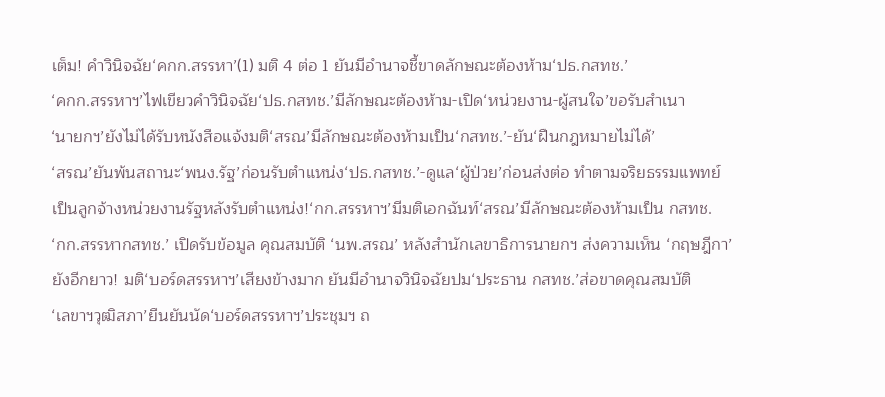เต็ม! คำวินิจฉัย‘คกก.สรรหา’(1) มติ 4 ต่อ 1 ยันมีอำนาจชี้ขาดลักษณะต้องห้าม‘ปธ.กสทช.’
‘คกก.สรรหาฯ’ไฟเขียวคำวินิจฉัย‘ปธ.กสทช.’มีลักษณะต้องห้าม-เปิด‘หน่วยงาน-ผู้สนใจ’ขอรับสำเนา
‘นายกฯ’ยังไม่ได้รับหนังสือแจ้งมติ‘สรณ’มีลักษณะต้องห้ามเป็น‘กสทช.’-ยัน‘ฝืนกฎหมายไม่ได้’
‘สรณ’ยันพ้นสถานะ‘พนง.รัฐ’ก่อนรับตำแหน่ง‘ปธ.กสทช.’-ดูแล‘ผู้ป่วย’ก่อนส่งต่อ ทำตามจริยธรรมแพทย์
เป็นลูกจ้างหน่วยงานรัฐหลังรับตำแหน่ง!‘กก.สรรหาฯ’มีมติเอกฉันท์‘สรณ’มีลักษณะต้องห้ามเป็น กสทช.
‘กก.สรรหากสทช.’ เปิดรับข้อมูล คุณสมบัติ ‘นพ.สรณ’ หลังสำนักเลขาธิการนายกฯ ส่งความเห็น ‘กฤษฎีกา’
ยังอีกยาว! มติ‘บอร์ดสรรหาฯ’เสียงข้างมาก ยันมีอำนาจวินิจฉัยปม‘ประธาน กสทช.’ส่อขาดคุณสมบัติ
‘เลขาฯวุฒิสภา’ยืนยันนัด‘บอร์ดสรรหาฯ’ประชุมฯ ถ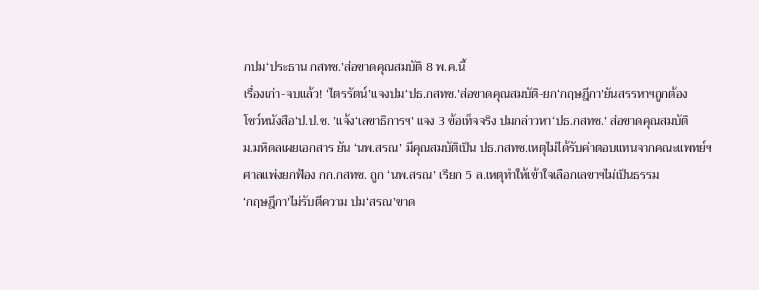กปม‘ประธาน กสทช.’ส่อขาดคุณสมบัติ 8 พ.ค.นี้
เรื่องเก่า-จบแล้ว! ‘ไตรรัตน์’แจงปม‘ปธ.กสทช.’ส่อขาดคุณสมบัติ-ยก‘กฤษฎีกา’ยันสรรหาฯถูกต้อง
โชว์หนังสือ‘ป.ป.ช. ’แจ้ง‘เลขาธิการฯ’ แจง 3 ข้อเท็จจริง ปมกล่าวหา‘ปธ.กสทช.’ ส่อขาดคุณสมบัติ
ม.มหิดลเผยเอกสาร ยัน ‘นพ.สรณ’ มีคุณสมบัติเป็น ปธ.กสทช.เหตุไม่ได้รับค่าตอบแทนจากคณะแพทย์ฯ
ศาลแพ่งยกฟ้อง กก.กสทช. ถูก ‘นพ.สรณ’ เรียก 5 ล.เหตุทำให้เข้าใจเลือกเลขาฯไม่เป็นธรรม
‘กฤษฎีกา’ไม่รับตีความ ปม‘สรณ’ขาด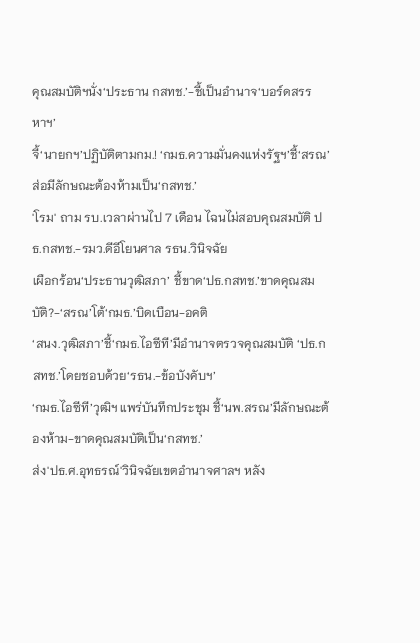คุณสมบัติฯนั่ง‘ประธาน กสทช.’-ชี้เป็นอำนาจ‘บอร์ดสรรหาฯ’
จี้‘นายกฯ’ปฏิบัติตามกม.! ‘กมธ.ความมั่นคงแห่งรัฐฯ’ชี้‘สรณ’ส่อมีลักษณะต้องห้ามเป็น‘กสทช.’
'โรม' ถาม รบ.เวลาผ่านไป 7 เดือน ไฉนไม่สอบคุณสมบัติ ปธ.กสทช.-รมว.ดีอีโยนศาล รธน.วินิจฉัย
เผือกร้อน‘ประธานวุฒิสภา’ ชี้ขาด‘ปธ.กสทช.’ขาดคุณสมบัติ?-‘สรณ’โต้‘กมธ.’บิดเบือน-อคติ
‘สนง.วุฒิสภา’ชี้‘กมธ.ไอซีที’มีอำนาจตรวจคุณสมบัติ ‘ปธ.กสทช.’โดยชอบด้วย‘รธน.-ข้อบังคับฯ’
‘กมธ.ไอซีที’วุฒิฯ แพร่บันทึกประชุม ชี้‘นพ.สรณ’มีลักษณะต้องห้าม-ขาดคุณสมบัติเป็น‘กสทช.’
ส่ง'ปธ.ศ.อุทธรณ์'วินิจฉัยเขตอำนาจศาลฯ หลัง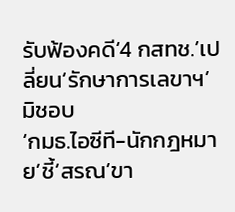รับฟ้องคดี‘4 กสทช.’เปลี่ยน‘รักษาการเลขาฯ’มิชอบ
‘กมธ.ไอซีที-นักกฎหมาย’ชี้‘สรณ’ขา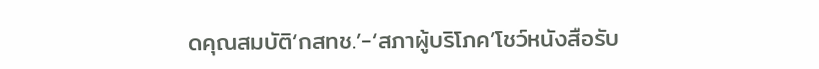ดคุณสมบัติ‘กสทช.’-‘สภาผู้บริโภค’โชว์หนังสือรับ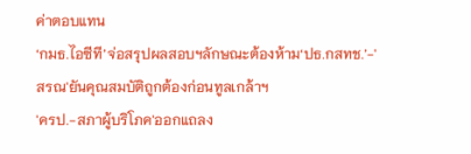ค่าตอบแทน
‘กมธ.ไอซีที’จ่อสรุปผลสอบฯลักษณะต้องห้าม‘ปธ.กสทช.’-'สรณ'ยันคุณสมบัติถูกต้องก่อนทูลเกล้าฯ
'ครป.-สภาผู้บริโภค'ออกแถลง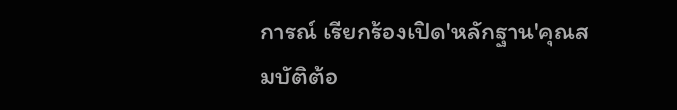การณ์ เรียกร้องเปิด'หลักฐาน'คุณสมบัติต้อ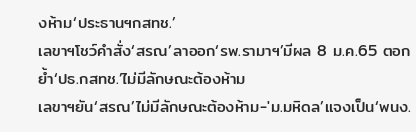งห้าม‘ประธานฯกสทช.’
เลขาฯโชว์คำสั่ง‘สรณ’ลาออก‘รพ.รามาฯ’มีผล 8 ม.ค.65 ตอกย้ำ‘ปธ.กสทช.’ไม่มีลักษณะต้องห้าม
เลขาฯยัน‘สรณ’ไม่มีลักษณะต้องห้าม-'ม.มหิดล’แจงเป็น‘พนง.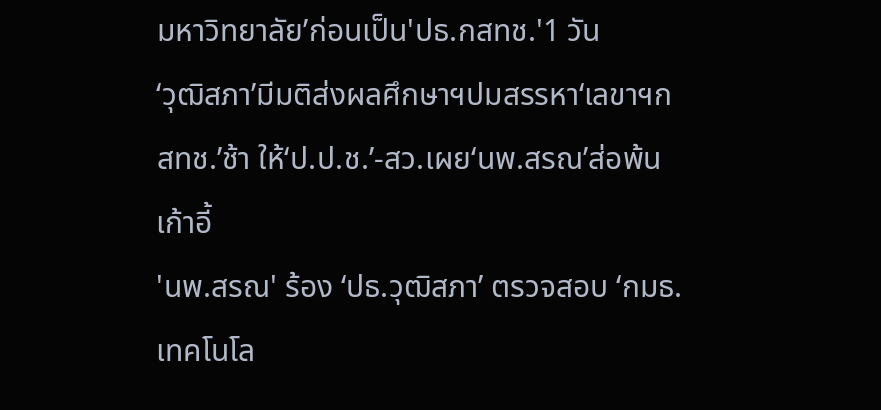มหาวิทยาลัย’ก่อนเป็น'ปธ.กสทช.'1 วัน
‘วุฒิสภา’มีมติส่งผลศึกษาฯปมสรรหา‘เลขาฯกสทช.’ช้า ให้‘ป.ป.ช.’-สว.เผย‘นพ.สรณ’ส่อพ้นเก้าอี้
'นพ.สรณ' ร้อง ‘ปธ.วุฒิสภา’ ตรวจสอบ ‘กมธ.เทคโนโล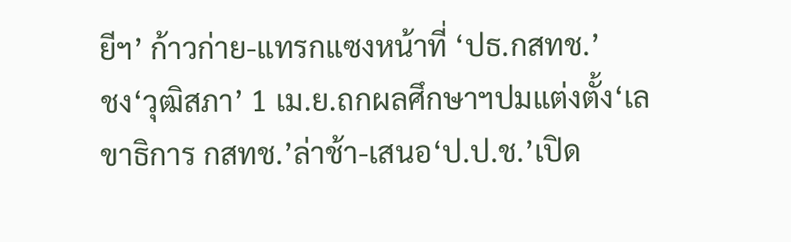ยีฯ’ ก้าวก่าย-แทรกแซงหน้าที่ ‘ปธ.กสทช.’
ชง‘วุฒิสภา’ 1 เม.ย.ถกผลศึกษาฯปมแต่งตั้ง‘เลขาธิการ กสทช.’ล่าช้า-เสนอ‘ป.ป.ช.’เปิด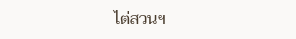ไต่สวนฯ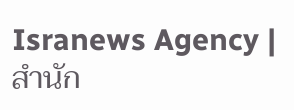Isranews Agency | สำนัก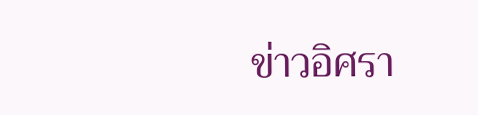ข่าวอิศรา